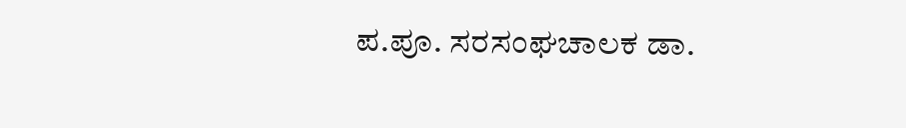ಪ.ಪೂ. ಸರಸಂಘಚಾಲಕ ಡಾ.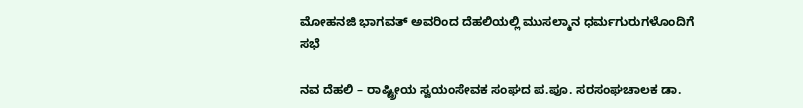ಮೋಹನಜಿ ಭಾಗವತ್ ಅವರಿಂದ ದೆಹಲಿಯಲ್ಲಿ ಮುಸಲ್ಮಾನ ಧರ್ಮಗುರುಗಳೊಂದಿಗೆ ಸಭೆ

ನವ ದೆಹಲಿ – ರಾಷ್ಟ್ರೀಯ ಸ್ವಯಂಸೇವಕ ಸಂಘದ ಪ.ಪೂ. ಸರಸಂಘಚಾಲಕ ಡಾ.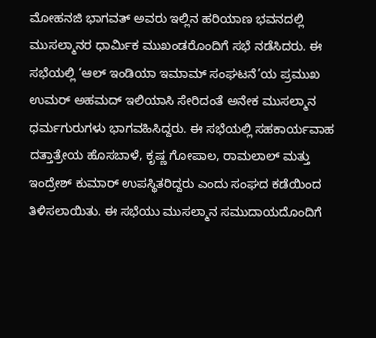ಮೋಹನಜಿ ಭಾಗವತ್ ಅವರು ಇಲ್ಲಿನ ಹರಿಯಾಣ ಭವನದಲ್ಲಿ ಮುಸಲ್ಮಾನರ ಧಾರ್ಮಿಕ ಮುಖಂಡರೊಂದಿಗೆ ಸಭೆ ನಡೆಸಿದರು. ಈ ಸಭೆಯಲ್ಲಿ ‘ಆಲ್ ಇಂಡಿಯಾ ಇಮಾಮ್ ಸಂಘಟನೆ’ಯ ಪ್ರಮುಖ ಉಮರ್ ಅಹಮದ್ ಇಲಿಯಾಸಿ ಸೇರಿದಂತೆ ಅನೇಕ ಮುಸಲ್ಮಾನ ಧರ್ಮಗುರುಗಳು ಭಾಗವಹಿಸಿದ್ದರು. ಈ ಸಭೆಯಲ್ಲಿ ಸಹಕಾರ್ಯವಾಹ ದತ್ತಾತ್ರೇಯ ಹೊಸಬಾಳೆ, ಕೃಷ್ಣ ಗೋಪಾಲ, ರಾಮಲಾಲ್ ಮತ್ತು ಇಂದ್ರೇಶ್ ಕುಮಾರ್ ಉಪಸ್ಥಿತರಿದ್ದರು ಎಂದು ಸಂಘದ ಕಡೆಯಿಂದ ತಿಳಿಸಲಾಯಿತು. ಈ ಸಭೆಯು ಮುಸಲ್ಮಾನ ಸಮುದಾಯದೊಂದಿಗೆ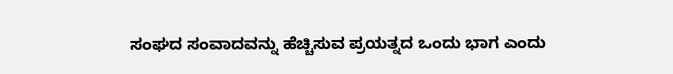ಸಂಘದ ಸಂವಾದವನ್ನು ಹೆಚ್ಚಿಸುವ ಪ್ರಯತ್ನದ ಒಂದು ಭಾಗ ಎಂದು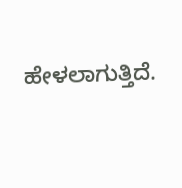ಹೇಳಲಾಗುತ್ತಿದೆ.